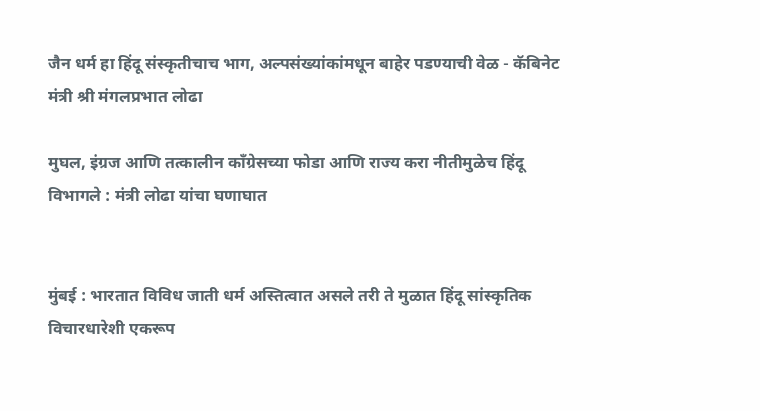जैन धर्म हा हिंदू संस्कृतीचाच भाग, अल्पसंख्यांकांमधून बाहेर पडण्याची वेळ - कॅबिनेट मंत्री श्री मंगलप्रभात लोढा

मुघल, इंग्रज आणि तत्कालीन काँग्रेसच्या फोडा आणि राज्य करा नीतीमुळेच हिंदू विभागले : मंत्री लोढा यांचा घणाघात


मुंबई : भारतात विविध जाती धर्म अस्तित्वात असले तरी ते मुळात हिंदू सांस्कृतिक विचारधारेशी एकरूप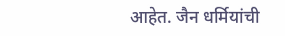आहेत. जैन धर्मियांची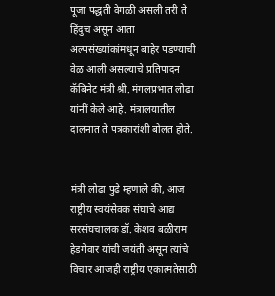पूजा पद्धती वेगळी असली तरी ते हिंदुच असून आता अल्पसंख्यांकांमधून बाहेर पडण्याची वेळ आली असल्याचे प्रतिपादन कॅबिनेट मंत्री श्री. मंगलप्रभात लोढा यांनीं केले आहे. मंत्रालयातील दालनात ते पत्रकारांशी बोलत होते.


मंत्री लोढा पुढे म्हणाले की, आज राष्ट्रीय स्वयंसेवक संघाचे आद्य सरसंघचालक डॉ. केशव बळीराम हेडगेवार यांची जयंती असून त्यांचे विचार आजही राष्ट्रीय एकात्मतेसाठी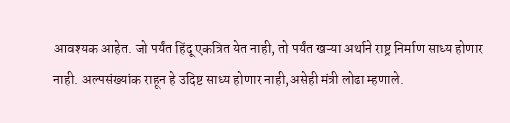आवश्यक आहेत. जो पर्यंत हिंदू एकत्रित येत नाही, तो पर्यंत खऱ्या अर्थाने राष्ट्र निर्माण साध्य होणार नाही. अल्पसंख्यांक राहून हे उदिष्ट साध्य होणार नाही,असेही मंत्री लोढा म्हणाले.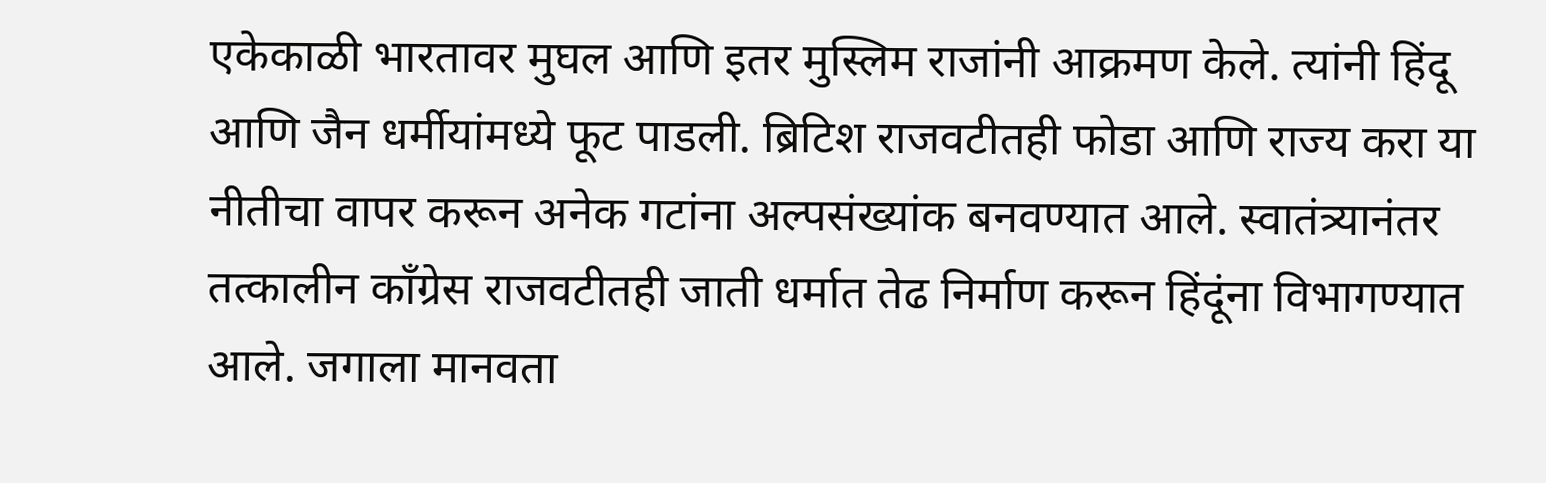एकेकाळी भारतावर मुघल आणि इतर मुस्लिम राजांनी आक्रमण केले. त्यांनी हिंदू आणि जैन धर्मीयांमध्ये फूट पाडली. ब्रिटिश राजवटीतही फोडा आणि राज्य करा या नीतीचा वापर करून अनेक गटांना अल्पसंख्यांक बनवण्यात आले. स्वातंत्र्यानंतर तत्कालीन काँग्रेस राजवटीतही जाती धर्मात तेढ निर्माण करून हिंदूंना विभागण्यात आले. जगाला मानवता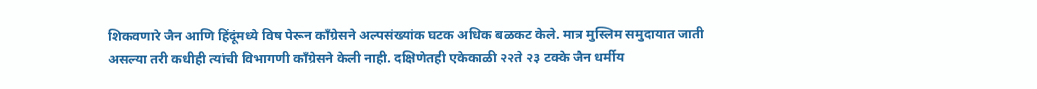शिकवणारे जैन आणि हिंदूंमध्ये विष पेरून काँग्रेसने अल्पसंख्यांक घटक अधिक बळकट केले. मात्र मुस्लिम समुदायात जाती असल्या तरी कधीही त्यांची विभागणी काँग्रेसने केली नाही. दक्षिणेतही एकेकाळी २२ते २३ टक्के जैन धर्मीय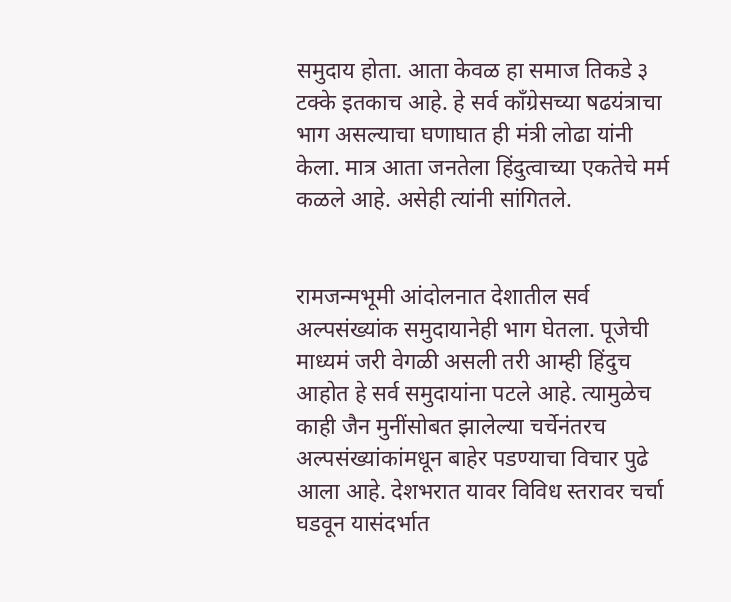समुदाय होता. आता केवळ हा समाज तिकडे ३ टक्के इतकाच आहे. हे सर्व काँग्रेसच्या षढयंत्राचा भाग असल्याचा घणाघात ही मंत्री लोढा यांनी केला. मात्र आता जनतेला हिंदुत्वाच्या एकतेचे मर्म कळले आहे. असेही त्यांनी सांगितले.


रामजन्मभूमी आंदोलनात देशातील सर्व अल्पसंख्यांक समुदायानेही भाग घेतला. पूजेची माध्यमं जरी वेगळी असली तरी आम्ही हिंदुच आहोत हे सर्व समुदायांना पटले आहे. त्यामुळेच काही जैन मुनींसोबत झालेल्या चर्चेनंतरच अल्पसंख्यांकांमधून बाहेर पडण्याचा विचार पुढे आला आहे. देशभरात यावर विविध स्तरावर चर्चा घडवून यासंदर्भात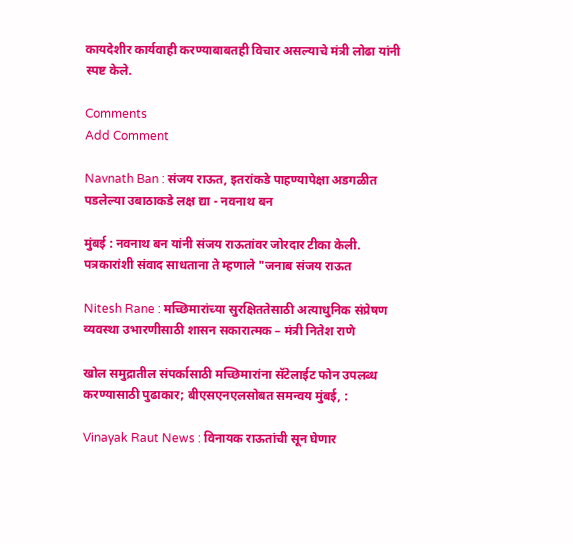कायदेशीर कार्यवाही करण्याबाबतही विचार असल्याचे मंत्री लोढा यांनी स्पष्ट केले.

Comments
Add Comment

Navnath Ban : संजय राऊत, इतरांकडे पाहण्यापेक्षा अडगळीत पडलेल्या उबाठाकडे लक्ष द्या - नवनाथ बन

मुंबई : नवनाथ बन यांनी संजय राऊतांवर जोरदार टीका केली. पत्रकारांशी संवाद साधताना ते म्हणाले "जनाब संजय राऊत

Nitesh Rane : मच्छिमारांच्या सुरक्षिततेसाठी अत्याधुनिक संप्रेषण व्यवस्था उभारणीसाठी शासन सकारात्मक – मंत्री नितेश राणे

खोल समुद्रातील संपर्कासाठी मच्छिमारांना सॅटेलाईट फोन उपलब्ध करण्यासाठी पुढाकार; बीएसएनएलसोबत समन्वय मुंबई, :

Vinayak Raut News : विनायक राऊतांची सून घेणार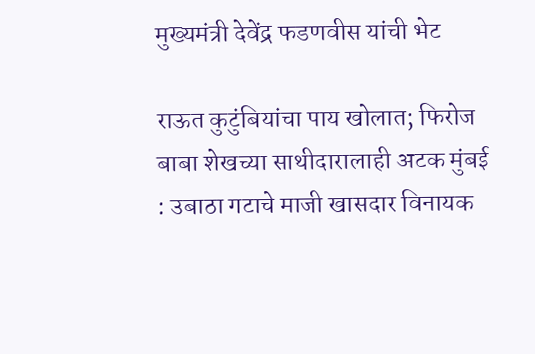मुख्यमंत्री देवेंद्र फडणवीस यांची भेट

राऊत कुटुंबियांचा पाय खोलात; फिरोज बाबा शेखच्या साथीदारालाही अटक मुंबई : उबाठा गटाचे माजी खासदार विनायक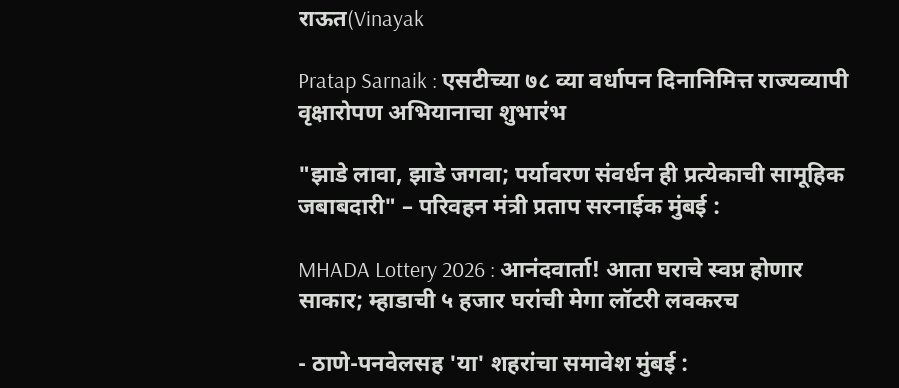राऊत(Vinayak

Pratap Sarnaik : एसटीच्या ७८ व्या वर्धापन दिनानिमित्त राज्यव्यापी वृक्षारोपण अभियानाचा शुभारंभ

"झाडे लावा, झाडे जगवा; पर्यावरण संवर्धन ही प्रत्येकाची सामूहिक जबाबदारी" – परिवहन मंत्री प्रताप सरनाईक मुंबई :

MHADA Lottery 2026 : आनंदवार्ता! आता घराचे स्वप्न होणार साकार; म्हाडाची ५ हजार घरांची मेगा लॉटरी लवकरच

- ठाणे-पनवेलसह 'या' शहरांचा समावेश मुंबई :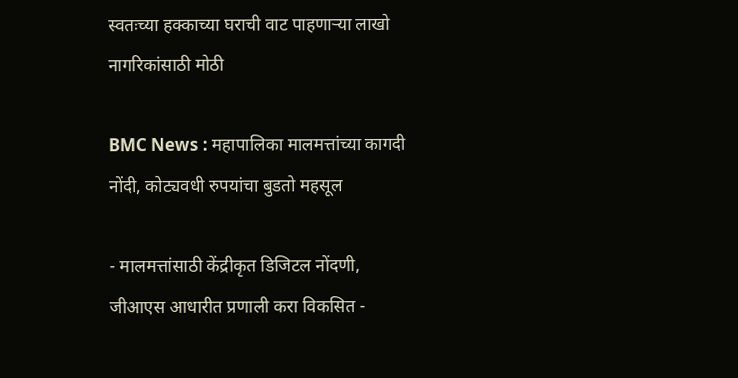स्वतःच्या हक्काच्या घराची वाट पाहणाऱ्या लाखो नागरिकांसाठी मोठी

BMC News : महापालिका मालमत्तांच्या कागदी नोंदी, कोट्यवधी रुपयांचा बुडतो महसूल

- मालमत्तांसाठी केंद्रीकृत डिजिटल नोंदणी, जीआएस आधारीत प्रणाली करा विकसित -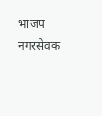भाजप नगरसेवक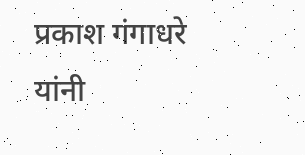प्रकाश गंगाधरे यांनी